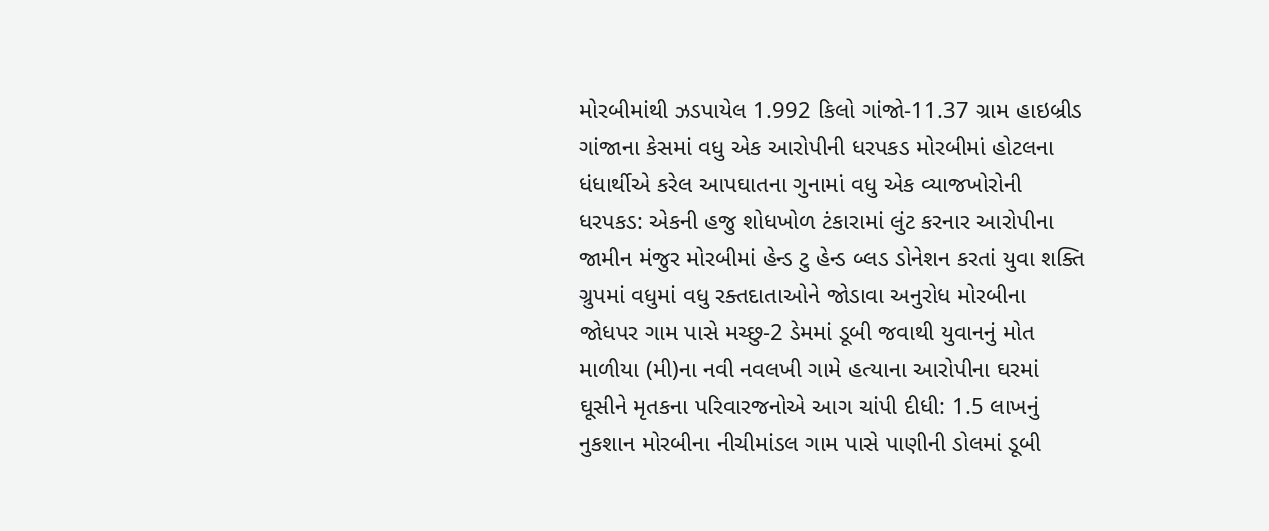મોરબીમાંથી ઝડપાયેલ 1.992 કિલો ગાંજો-11.37 ગ્રામ હાઇબ્રીડ ગાંજાના કેસમાં વધુ એક આરોપીની ધરપકડ મોરબીમાં હોટલના ધંધાર્થીએ કરેલ આપઘાતના ગુનામાં વધુ એક વ્યાજખોરોની ધરપકડ: એકની હજુ શોધખોળ ટંકારામાં લુંટ કરનાર આરોપીના જામીન મંજુર મોરબીમાં હેન્ડ ટુ હેન્ડ બ્લડ ડોનેશન કરતાં યુવા શક્તિ ગ્રુપમાં વધુમાં વધુ રક્તદાતાઓને જોડાવા અનુરોધ મોરબીના જોધપર ગામ પાસે મચ્છુ-2 ડેમમાં ડૂબી જવાથી યુવાનનું મોત માળીયા (મી)ના નવી નવલખી ગામે હત્યાના આરોપીના ઘરમાં ઘૂસીને મૃતકના પરિવારજનોએ આગ ચાંપી દીધી: 1.5 લાખનું નુકશાન મોરબીના નીચીમાંડલ ગામ પાસે પાણીની ડોલમાં ડૂબી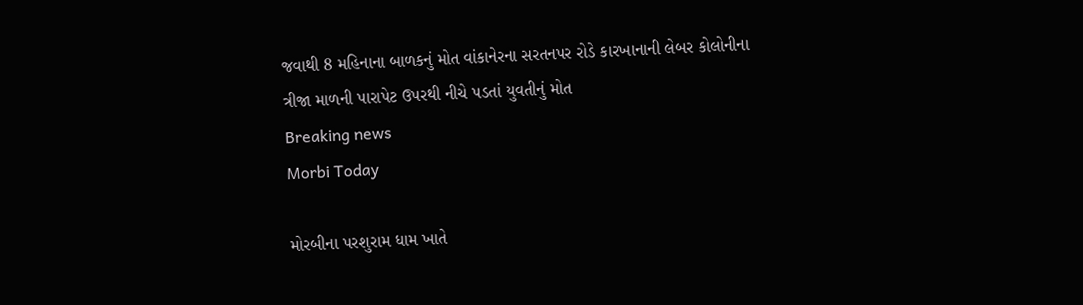જવાથી 8 મહિનાના બાળકનું મોત વાંકાનેરના સરતનપર રોડે કારખાનાની લેબર કોલોનીના ત્રીજા માળની પારાપેટ ઉપરથી નીચે પડતાં યુવતીનું મોત
Breaking news
Morbi Today

મોરબીના પરશુરામ ધામ ખાતે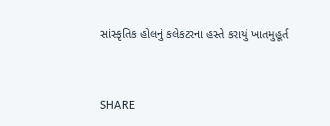સાંસ્કૃતિક હોલનું કલેકટરના હસ્તે કરાયું ખાતમુહૂર્ત


SHARE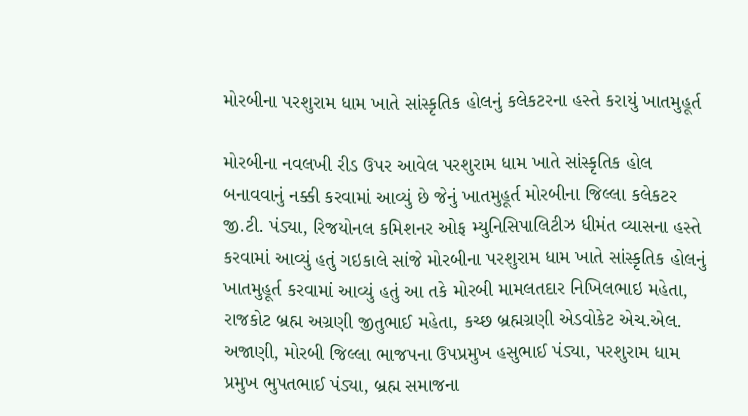મોરબીના પરશુરામ ધામ ખાતે સાંસ્કૃતિક હોલનું કલેકટરના હસ્તે કરાયું ખાતમુહૂર્ત

મોરબીના નવલખી રીડ ઉપર આવેલ પરશુરામ ધામ ખાતે સાંસ્કૃતિક હોલ બનાવવાનું નક્કી કરવામાં આવ્યું છે જેનું ખાતમુહૂર્ત મોરબીના જિલ્લા કલેકટર જી.ટી. પંડ્યા, રિજયોનલ કમિશનર ઓફ મ્યુનિસિપાલિટીઝ ધીમંત વ્યાસના હસ્તે કરવામાં આવ્યું હતું ગઇકાલે સાંજે મોરબીના પરશુરામ ધામ ખાતે સાંસ્કૃતિક હોલનું ખાતમુહૂર્ત કરવામાં આવ્યું હતું આ તકે મોરબી મામલતદાર નિખિલભાઇ મહેતા, રાજકોટ બ્રહ્મ અગ્રણી જીતુભાઈ મહેતા, કચ્છ બ્રહ્મગ્રણી એડવોકેટ એચ.એલ. અજાણી, મોરબી જિલ્લા ભાજપના ઉપપ્રમુખ હસુભાઈ પંડ્યા, પરશુરામ ધામ પ્રમુખ ભુપતભાઈ પંડ્યા, બ્રહ્મ સમાજના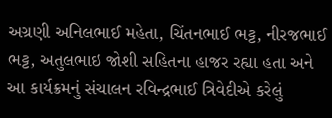અગ્રણી અનિલભાઈ મહેતા, ચિંતનભાઈ ભટ્ટ, નીરજભાઈ ભટ્ટ, અતુલભાઇ જોશી સહિતના હાજર રહ્યા હતા અને આ કાર્યક્રમનું સંચાલન રવિન્દ્રભાઈ ત્રિવેદીએ કરેલું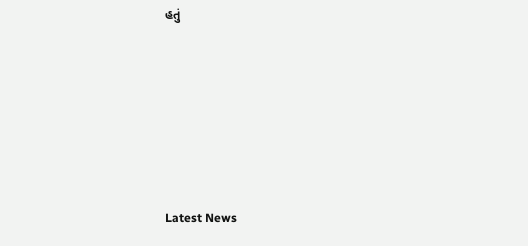હતું







Latest News